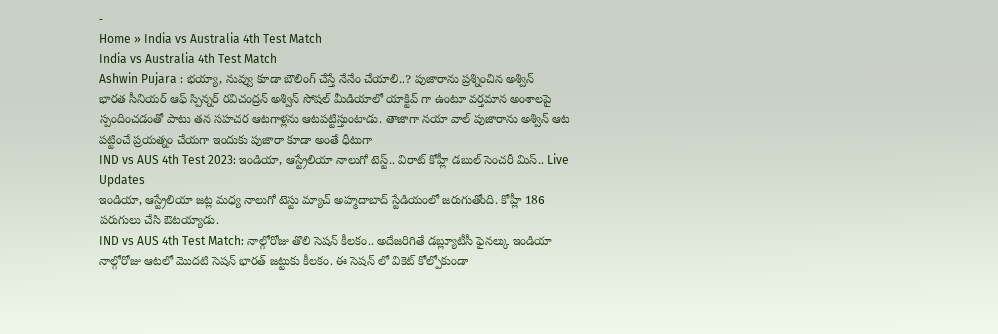-
Home » India vs Australia 4th Test Match
India vs Australia 4th Test Match
Ashwin Pujara : భయ్యా, నువ్వు కూడా బౌలింగ్ చేస్తే నేనేం చేయాలి..? పుజారాను ప్రశ్నించిన అశ్విన్
భారత సీనియర్ ఆఫ్ స్పిన్నర్ రవిచంద్రన్ అశ్విన్ సోషల్ మీడియాలో యాక్టివ్ గా ఉంటూ వర్తమాన అంశాలపై స్పందించడంతో పాటు తన సహచర ఆటగాళ్లను ఆటపట్టిస్తుంటాడు. తాజాగా నయా వాల్ పుజారాను అశ్విన్ ఆట పట్టించే ప్రయత్నం చేయగా ఇందుకు పుజారా కూడా అంతే ధీటుగా
IND vs AUS 4th Test 2023: ఇండియా, ఆస్ట్రేలియా నాలుగో టెస్ట్.. విరాట్ కోహ్లీ డబుల్ సెంచరీ మిస్.. Live Updates
ఇండియా, ఆస్ట్రేలియా జట్ల మధ్య నాలుగో టెస్టు మ్యాచ్ అహ్మదాబాద్ స్టేడియంలో జరుగుతోంది. కోహ్లీ 186 పరుగులు చేసి ఔటయ్యాడు.
IND vs AUS 4th Test Match: నాల్గోరోజు తొలి సెషన్ కీలకం.. అదేజరిగితే డబ్ల్యూటీసీ ఫైనల్కు ఇండియా
నాల్గోరోజు ఆటలో మొదటి సెషన్ భారత్ జట్టుకు కీలకం. ఈ సెషన్ లో వికెట్ కోల్పోకుండా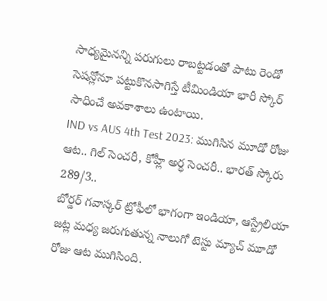సాధ్యమైనన్ని పరుగులు రాబట్టడంతో పాటు రెండో సెషన్లోనూ పట్టుకొనసాగిస్తే టీమిండియా భారీ స్కోర్ సాధించే అవకాశాలు ఉంటాయి.
IND vs AUS 4th Test 2023: ముగిసిన మూడో రోజు ఆట.. గిల్ సెంచరీ, కోహ్లీ అర్ధ సెంచరీ.. భారత్ స్కోరు 289/3..
బోర్డర్ గవాస్కర్ ట్రోఫీలో భాగంగా ఇండియా, ఆస్ట్రేలియా జట్ల మధ్య జరుగుతున్న నాలుగో టెస్టు మ్యాచ్ మూడో రోజు ఆట ముగిసింది.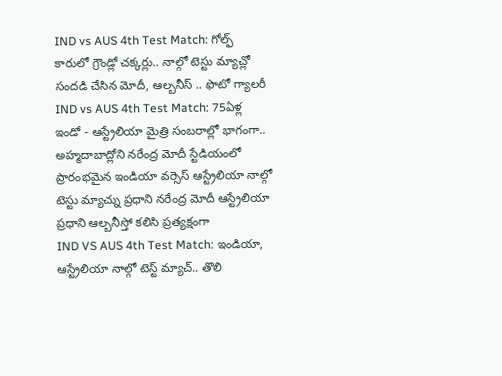IND vs AUS 4th Test Match: గోల్ఫ్ కారులో గ్రౌండ్లో చక్కర్లు.. నాల్గో టెస్టు మ్యాచ్లో సందడి చేసిన మోదీ, ఆల్బనీస్ .. ఫొటో గ్యాలరీ
IND vs AUS 4th Test Match: 75ఏళ్ల ఇండో - ఆస్ట్రేలియా మైత్రి సంబరాల్లో భాగంగా.. అహ్మదాబాద్లోని నరేంద్ర మోదీ స్టేడియంలో ప్రారంభమైన ఇండియా వర్సెస్ ఆస్ట్రేలియా నాల్గో టెస్టు మ్యాచ్ను ప్రధాని నరేంద్ర మోదీ ఆస్ట్రేలియా ప్రధాని ఆల్బనీస్తో కలిసి ప్రత్యక్షంగా
IND VS AUS 4th Test Match: ఇండియా, ఆస్ట్రేలియా నాల్గో టెస్ట్ మ్యాచ్.. తొలి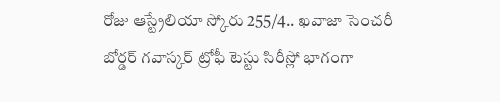రోజు ఆస్ట్రేలియా స్కోరు 255/4.. ఖవాజా సెంచరీ
బోర్డర్ గవాస్కర్ ట్రోఫీ టెస్టు సిరీస్లో భాగంగా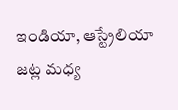ఇండియా, ఆస్ట్రేలియా జట్ల మధ్య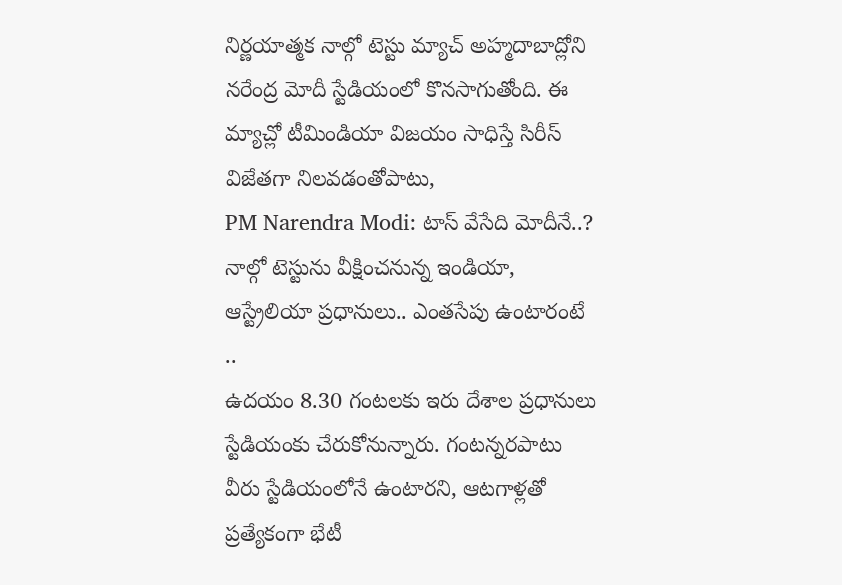నిర్ణయాత్మక నాల్గో టెస్టు మ్యాచ్ అహ్మదాబాద్లోని నరేంద్ర మోదీ స్టేడియంలో కొనసాగుతోంది. ఈ మ్యాచ్లో టీమిండియా విజయం సాధిస్తే సిరీస్ విజేతగా నిలవడంతోపాటు,
PM Narendra Modi: టాస్ వేసేది మోదీనే..? నాల్గో టెస్టును వీక్షించనున్న ఇండియా, ఆస్ట్రేలియా ప్రధానులు.. ఎంతసేపు ఉంటారంటే ..
ఉదయం 8.30 గంటలకు ఇరు దేశాల ప్రధానులు స్టేడియంకు చేరుకోనున్నారు. గంటన్నరపాటు వీరు స్టేడియంలోనే ఉంటారని, ఆటగాళ్లతో ప్రత్యేకంగా భేటీ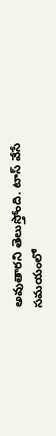అవుతారని తెలుస్తోంది. టాస్ వేసే సమయంలో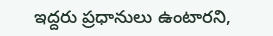ఇద్దరు ప్రధానులు ఉంటారని,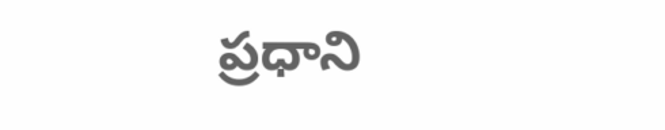ప్రధాని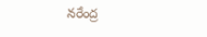నరేంద్ర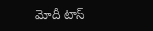మోదీ టాస్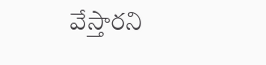వేస్తారని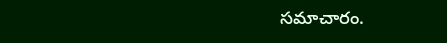సమాచారం.